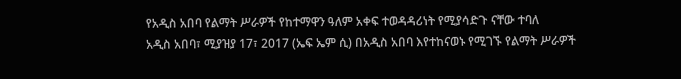የአዲስ አበባ የልማት ሥራዎች የከተማዋን ዓለም አቀፍ ተወዳዳሪነት የሚያሳድጉ ናቸው ተባለ
አዲስ አበባ፣ ሚያዝያ 17፣ 2017 (ኤፍ ኤም ሲ) በአዲስ አበባ እየተከናወኑ የሚገኙ የልማት ሥራዎች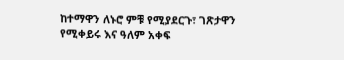ከተማዋን ለኑሮ ምቹ የሚያደርጉ፣ ገጽታዋን የሚቀይሩ እና ዓለም አቀፍ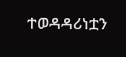ተወዳዳሪነቷን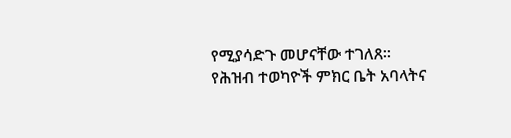የሚያሳድጉ መሆናቸው ተገለጸ።
የሕዝብ ተወካዮች ምክር ቤት አባላትና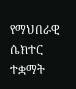የማህበራዊ ሴክተር ተቋማት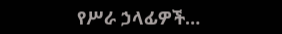የሥራ ኃላፊዎች…